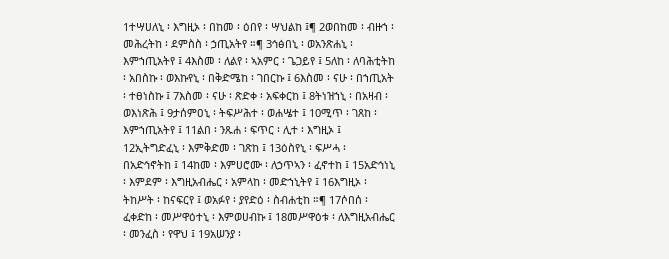1ተሣሀለኒ ፡ እግዚኦ ፡ በከመ ፡ ዕበየ ፡ ሣህልከ ፤¶ 2ወበከመ ፡ ብዙኀ ፡ መሕረትከ ፡ ደምስስ ፡ ኃጢአትየ ።¶ 3ኅፅበኒ ፡ ወአንጽሐኒ ፡ እምኀጢአትየ ፤ 4እስመ ፡ ለልየ ፡ ኣአምር ፡ ጌጋይየ ፤ 5ለከ ፡ ለባሕቲትከ ፡ አበስኩ ፡ ወእኩየኒ ፡ በቅድሜከ ፡ ገበርኩ ፤ 6እስመ ፡ ናሁ ፡ በኀጢአት ፡ ተፀነስኩ ፤ 7እስመ ፡ ናሁ ፡ ጽድቀ ፡ አፍቀርከ ፤ 8ትነዝኀኒ ፡ በአዛብ ፡ ወእነጽሕ ፤ 9ታሰምዐኒ ፡ ትፍሥሕተ ፡ ወሐሤተ ፤ 10ሚጥ ፡ ገጸከ ፡ እምኀጢአትየ ፤ 11ልበ ፡ ንጹሐ ፡ ፍጥር ፡ ሊተ ፡ እግዚኦ ፤ 12ኢትግድፈኒ ፡ እምቅድመ ፡ ገጽከ ፤ 13ዕስየኒ ፡ ፍሥሓ ፡ በአድኅኖትከ ፤ 14ከመ ፡ እምሀሮሙ ፡ ለኃጥኣን ፡ ፈኖተከ ፤ 15አድኅነኒ ፡ እምደም ፡ እግዚአብሔር ፡ አምላከ ፡ መድኀኒትየ ፤ 16እግዚኦ ፡ ትከሥት ፡ ከናፍርየ ፤ ወአፉየ ፡ ያየድዕ ፡ ስብሐቲከ ።¶ 17ሶበሰ ፡ ፈቀድከ ፡ መሥዋዕተኒ ፡ እምወሀብኩ ፤ 18መሥዋዕቱ ፡ ለእግዚአብሔር ፡ መንፈስ ፡ የዋህ ፤ 19አሠንያ ፡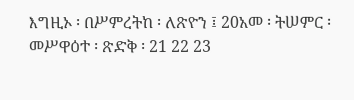እግዚኦ ፡ በሥምረትከ ፡ ለጽዮን ፤ 20አመ ፡ ትሠምር ፡ መሥዋዕተ ፡ ጽድቅ ፡ 21 22 23